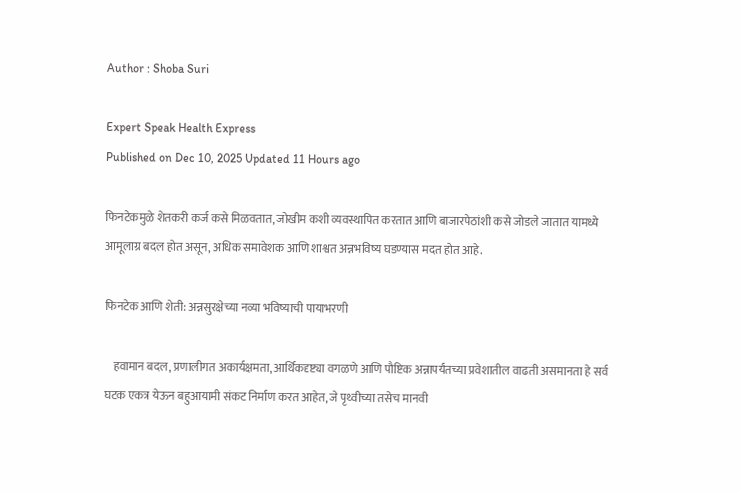Author : Shoba Suri

Expert Speak Health Express
Published on Dec 10, 2025 Updated 11 Hours ago

फिनटेकमुळे शेतकरी कर्ज कसे मिळवतात, जोखीम कशी व्यवस्थापित करतात आणि बाजारपेठांशी कसे जोडले जातात यामध्ये आमूलाग्र बदल होत असून, अधिक समावेशक आणि शाश्वत अन्नभविष्य घडण्यास मदत होत आहे.

फिनटेक आणि शेती: अन्नसुरक्षेच्या नव्या भविष्याची पायाभरणी

    हवामान बदल, प्रणालीगत अकार्यक्षमता, आर्थिकदृष्ट्या वगळणे आणि पौष्टिक अन्नापर्यंतच्या प्रवेशातील वाढती असमानता हे सर्व घटक एकत्र येऊन बहुआयामी संकट निर्माण करत आहेत, जे पृथ्वीच्या तसेच मानवी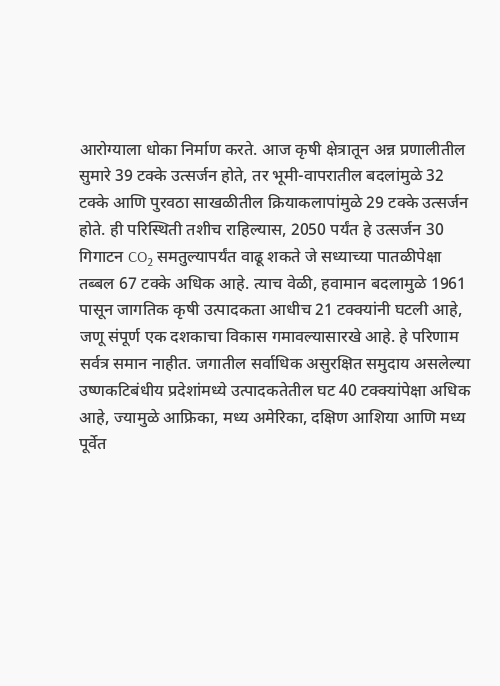आरोग्याला धोका निर्माण करते. आज कृषी क्षेत्रातून अन्न प्रणालीतील सुमारे 39 टक्के उत्सर्जन होते, तर भूमी-वापरातील बदलांमुळे 32 टक्के आणि पुरवठा साखळीतील क्रियाकलापांमुळे 29 टक्के उत्सर्जन होते. ही परिस्थिती तशीच राहिल्यास, 2050 पर्यंत हे उत्सर्जन 30 गिगाटन CO₂ समतुल्यापर्यंत वाढू शकते जे सध्याच्या पातळीपेक्षा तब्बल 67 टक्के अधिक आहे. त्याच वेळी, हवामान बदलामुळे 1961 पासून जागतिक कृषी उत्पादकता आधीच 21 टक्क्यांनी घटली आहे, जणू संपूर्ण एक दशकाचा विकास गमावल्यासारखे आहे. हे परिणाम सर्वत्र समान नाहीत. जगातील सर्वाधिक असुरक्षित समुदाय असलेल्या उष्णकटिबंधीय प्रदेशांमध्ये उत्पादकतेतील घट 40 टक्क्यांपेक्षा अधिक आहे, ज्यामुळे आफ्रिका, मध्य अमेरिका, दक्षिण आशिया आणि मध्य पूर्वेत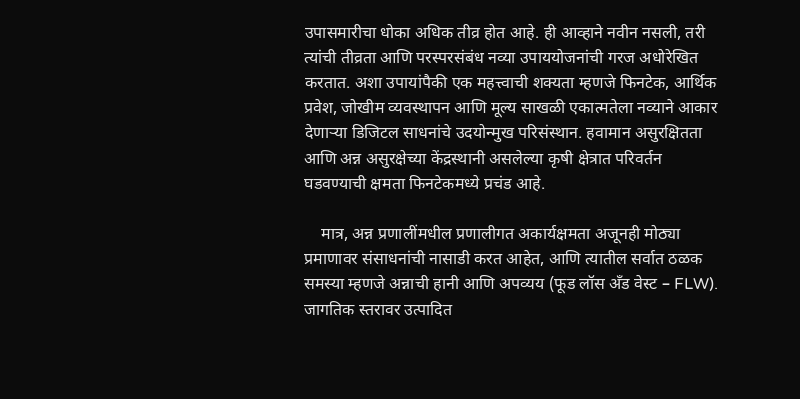उपासमारीचा धोका अधिक तीव्र होत आहे. ही आव्हाने नवीन नसली, तरी त्यांची तीव्रता आणि परस्परसंबंध नव्या उपाययोजनांची गरज अधोरेखित करतात. अशा उपायांपैकी एक महत्त्वाची शक्यता म्हणजे फिनटेक, आर्थिक प्रवेश, जोखीम व्यवस्थापन आणि मूल्य साखळी एकात्मतेला नव्याने आकार देणाऱ्या डिजिटल साधनांचे उदयोन्मुख परिसंस्थान. हवामान असुरक्षितता आणि अन्न असुरक्षेच्या केंद्रस्थानी असलेल्या कृषी क्षेत्रात परिवर्तन घडवण्याची क्षमता फिनटेकमध्ये प्रचंड आहे.

    मात्र, अन्न प्रणालींमधील प्रणालीगत अकार्यक्षमता अजूनही मोठ्या प्रमाणावर संसाधनांची नासाडी करत आहेत, आणि त्यातील सर्वात ठळक समस्या म्हणजे अन्नाची हानी आणि अपव्यय (फूड लॉस अँड वेस्ट – FLW). जागतिक स्तरावर उत्पादित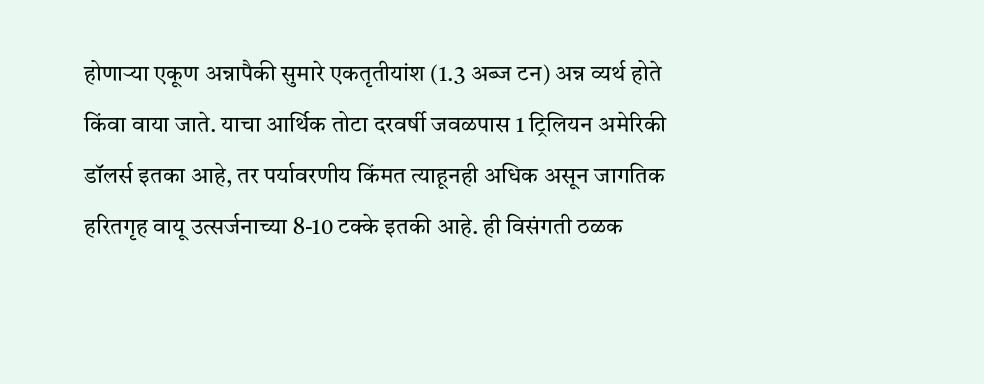होणाऱ्या एकूण अन्नापैकी सुमारे एकतृतीयांश (1.3 अब्ज टन) अन्न व्यर्थ होते किंवा वाया जाते. याचा आर्थिक तोटा दरवर्षी जवळपास 1 ट्रिलियन अमेरिकी डॉलर्स इतका आहे, तर पर्यावरणीय किंमत त्याहूनही अधिक असून जागतिक हरितगृह वायू उत्सर्जनाच्या 8-10 टक्के इतकी आहे. ही विसंगती ठळक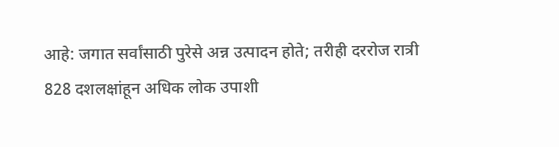आहे: जगात सर्वांसाठी पुरेसे अन्न उत्पादन होते; तरीही दररोज रात्री 828 दशलक्षांहून अधिक लोक उपाशी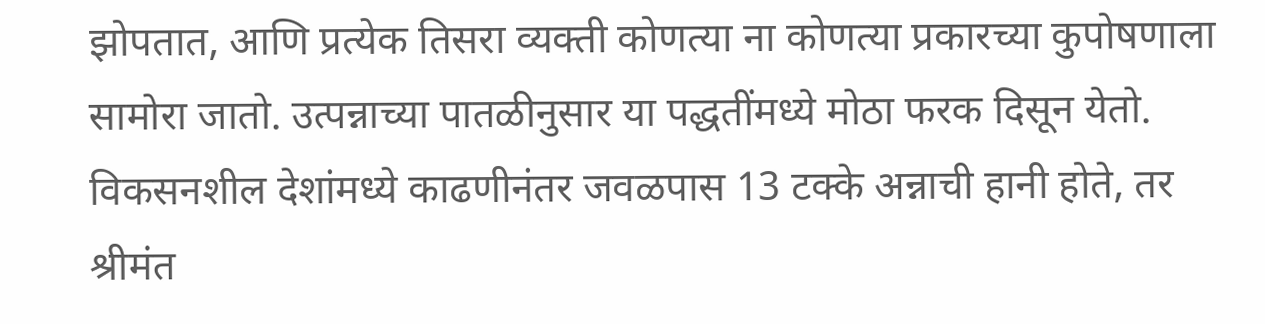झोपतात, आणि प्रत्येक तिसरा व्यक्ती कोणत्या ना कोणत्या प्रकारच्या कुपोषणाला सामोरा जातो. उत्पन्नाच्या पातळीनुसार या पद्धतींमध्ये मोठा फरक दिसून येतो. विकसनशील देशांमध्ये काढणीनंतर जवळपास 13 टक्के अन्नाची हानी होते, तर श्रीमंत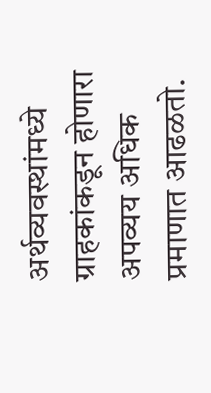अर्थव्यवस्थांमध्ये ग्राहकांकडून होणारा अपव्यय अधिक प्रमाणात आढळतो.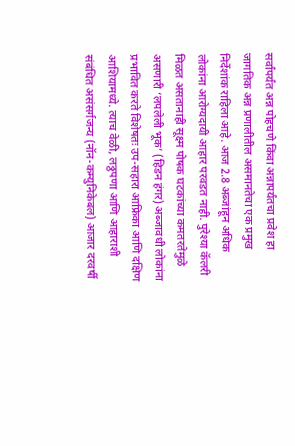सर्वांपर्यंत अन्न पोहचणे किंवा अन्नापर्यंतचा प्रवेश हा जागतिक अन्न प्रणालीतील असमानतेचा एक प्रमुख निर्देशांक राहिला आहे. आज 2.8 अब्जांहून अधिक लोकांना आरोग्यदायी आहार परवडत नाही. पुरेश्या कॅलरी मिळत असतानाही सूक्ष्म पोषक घटकांच्या कमतरतेमुळे असणारी ‘लपलेली भूक’ (हिडन हंगर) अब्जावधी लोकांना प्रभावित करते विशेषतः उप-सहारा आफ्रिका आणि दक्षिण आशियामध्ये. त्याच वेळी, लठ्ठपणा आणि आहाराशी संबंधित असंसर्गजन्य (नॉन-कम्युनिकेबल) आजार दरवर्षी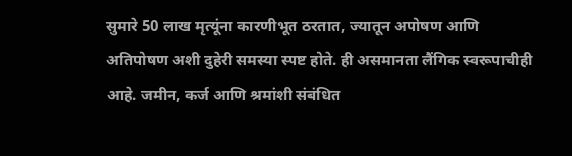सुमारे 50 लाख मृत्यूंना कारणीभूत ठरतात, ज्यातून अपोषण आणि अतिपोषण अशी दुहेरी समस्या स्पष्ट होते. ही असमानता लैंगिक स्वरूपाचीही आहे. जमीन, कर्ज आणि श्रमांशी संबंधित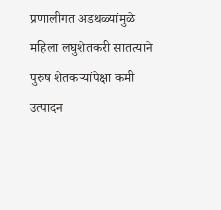प्रणालीगत अडथळ्यांमुळे महिला लघुशेतकरी सातत्याने पुरुष शेतकऱ्यांपेक्षा कमी उत्पादन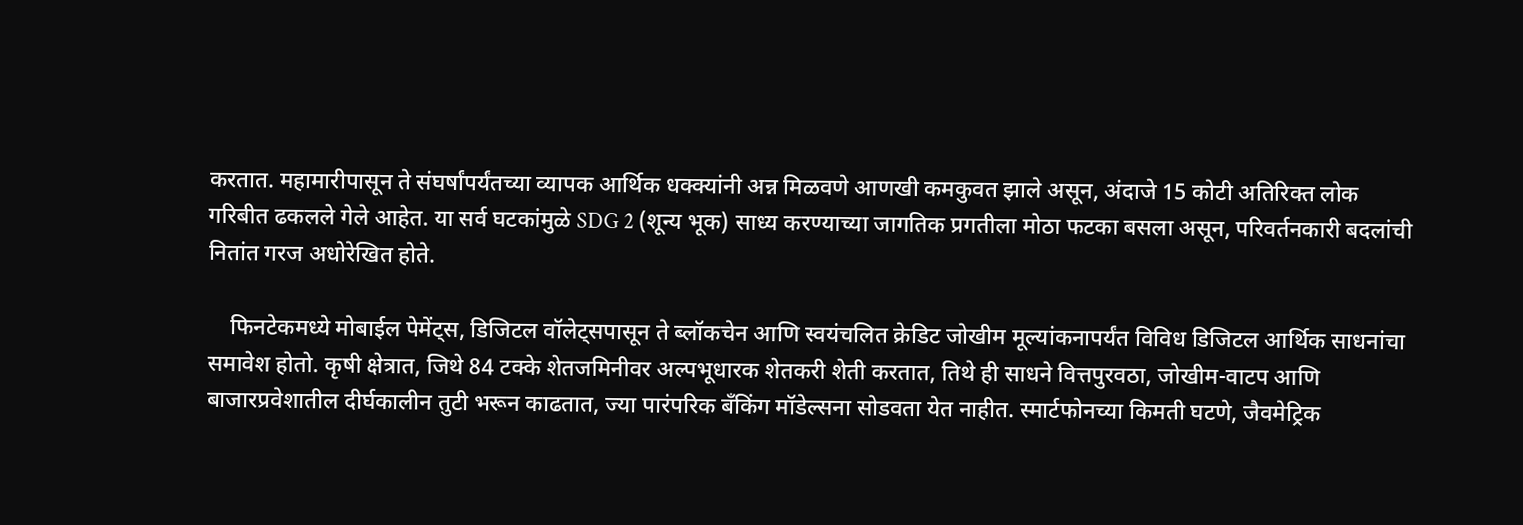करतात. महामारीपासून ते संघर्षांपर्यंतच्या व्यापक आर्थिक धक्क्यांनी अन्न मिळवणे आणखी कमकुवत झाले असून, अंदाजे 15 कोटी अतिरिक्त लोक गरिबीत ढकलले गेले आहेत. या सर्व घटकांमुळे SDG 2 (शून्य भूक) साध्य करण्याच्या जागतिक प्रगतीला मोठा फटका बसला असून, परिवर्तनकारी बदलांची नितांत गरज अधोरेखित होते.

    फिनटेकमध्ये मोबाईल पेमेंट्स, डिजिटल वॉलेट्सपासून ते ब्लॉकचेन आणि स्वयंचलित क्रेडिट जोखीम मूल्यांकनापर्यंत विविध डिजिटल आर्थिक साधनांचा समावेश होतो. कृषी क्षेत्रात, जिथे 84 टक्के शेतजमिनीवर अल्पभूधारक शेतकरी शेती करतात, तिथे ही साधने वित्तपुरवठा, जोखीम-वाटप आणि बाजारप्रवेशातील दीर्घकालीन तुटी भरून काढतात, ज्या पारंपरिक बँकिंग मॉडेल्सना सोडवता येत नाहीत. स्मार्टफोनच्या किमती घटणे, जैवमेट्रिक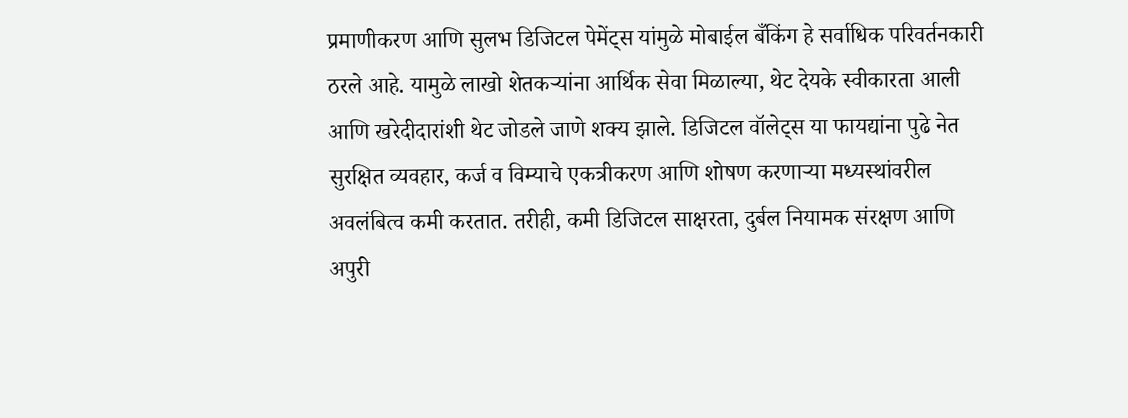प्रमाणीकरण आणि सुलभ डिजिटल पेमेंट्स यांमुळे मोबाईल बँकिंग हे सर्वाधिक परिवर्तनकारी ठरले आहे. यामुळे लाखो शेतकऱ्यांना आर्थिक सेवा मिळाल्या, थेट देयके स्वीकारता आली आणि खरेदीदारांशी थेट जोडले जाणे शक्य झाले. डिजिटल वॉलेट्स या फायद्यांना पुढे नेत सुरक्षित व्यवहार, कर्ज व विम्याचे एकत्रीकरण आणि शोषण करणाऱ्या मध्यस्थांवरील अवलंबित्व कमी करतात. तरीही, कमी डिजिटल साक्षरता, दुर्बल नियामक संरक्षण आणि अपुरी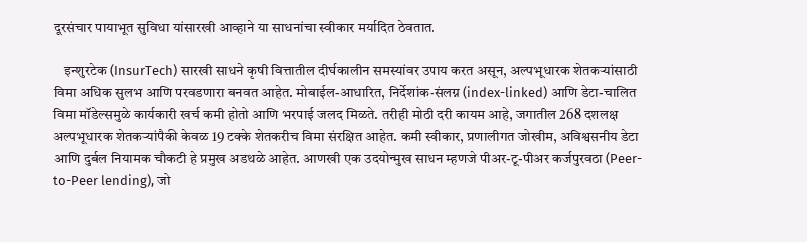दूरसंचार पायाभूत सुविधा यांसारखी आव्हाने या साधनांचा स्वीकार मर्यादित ठेवतात.

    इन्शुरटेक (InsurTech) सारखी साधने कृषी वित्तातील दीर्घकालीन समस्यांवर उपाय करत असून, अल्पभूधारक शेतकऱ्यांसाठी विमा अधिक सुलभ आणि परवडणारा बनवत आहेत. मोबाईल-आधारित, निर्देशांक-संलग्न (index-linked) आणि डेटा-चालित विमा मॉडेल्समुळे कार्यकारी खर्च कमी होतो आणि भरपाई जलद मिळते. तरीही मोठी दरी कायम आहे, जगातील 268 दशलक्ष अल्पभूधारक शेतकऱ्यांपैकी केवळ 19 टक्के शेतकरीच विमा संरक्षित आहेत. कमी स्वीकार, प्रणालीगत जोखीम, अविश्वसनीय डेटा आणि दुर्बल नियामक चौकटी हे प्रमुख अडथळे आहेत. आणखी एक उदयोन्मुख साधन म्हणजे पीअर-टू-पीअर कर्जपुरवठा (Peer-to-Peer lending), जो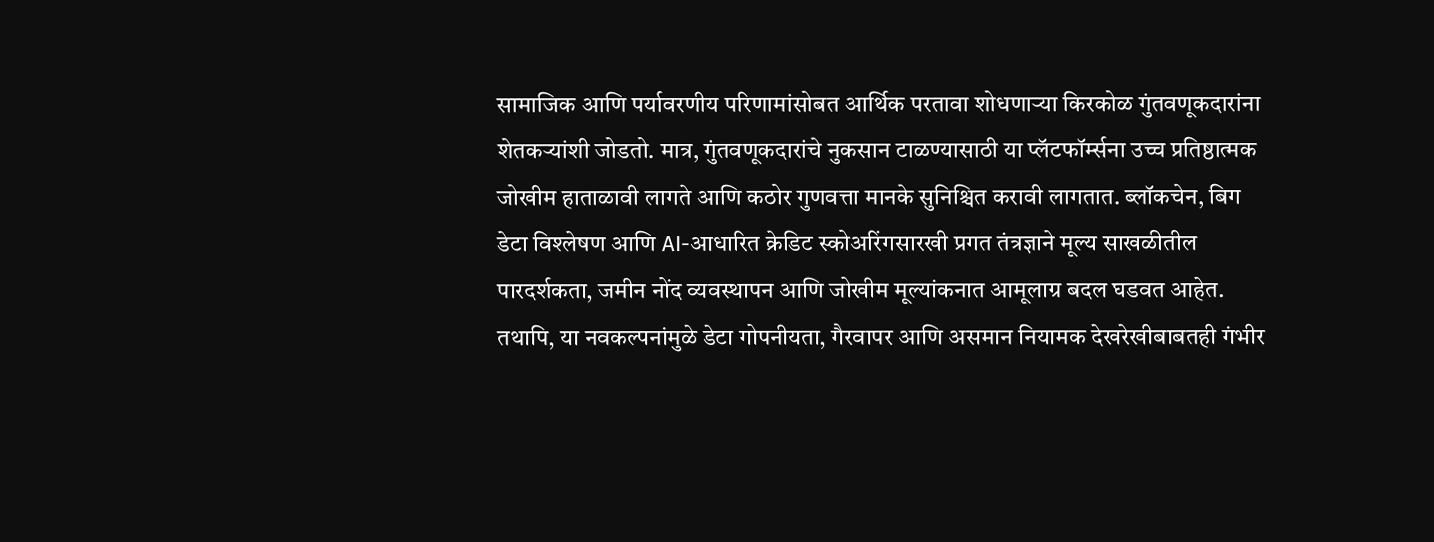सामाजिक आणि पर्यावरणीय परिणामांसोबत आर्थिक परतावा शोधणाऱ्या किरकोळ गुंतवणूकदारांना शेतकऱ्यांशी जोडतो. मात्र, गुंतवणूकदारांचे नुकसान टाळण्यासाठी या प्लॅटफॉर्म्सना उच्च प्रतिष्ठात्मक जोखीम हाताळावी लागते आणि कठोर गुणवत्ता मानके सुनिश्चित करावी लागतात. ब्लॉकचेन, बिग डेटा विश्लेषण आणि AI-आधारित क्रेडिट स्कोअरिंगसारखी प्रगत तंत्रज्ञाने मूल्य साखळीतील पारदर्शकता, जमीन नोंद व्यवस्थापन आणि जोखीम मूल्यांकनात आमूलाग्र बदल घडवत आहेत. तथापि, या नवकल्पनांमुळे डेटा गोपनीयता, गैरवापर आणि असमान नियामक देखरेखीबाबतही गंभीर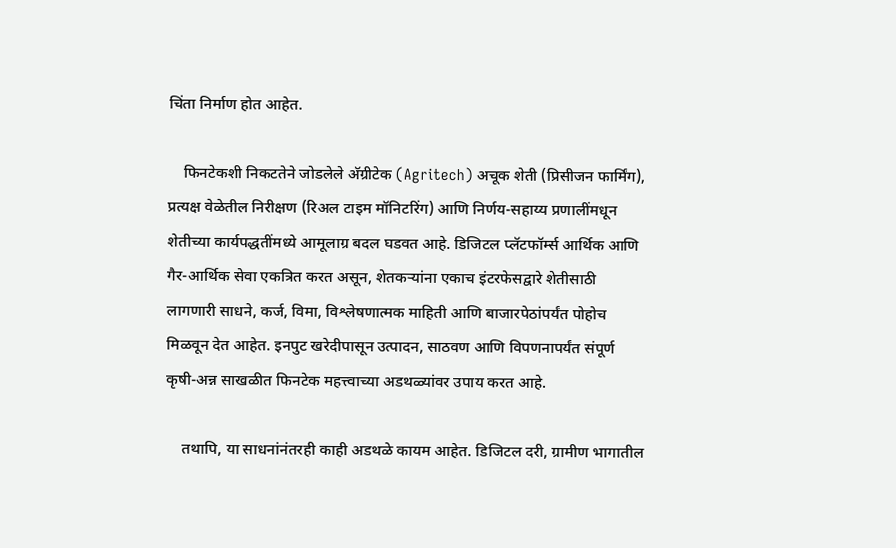चिंता निर्माण होत आहेत.

    फिनटेकशी निकटतेने जोडलेले अ‍ॅग्रीटेक (Agritech) अचूक शेती (प्रिसीजन फार्मिंग), प्रत्यक्ष वेळेतील निरीक्षण (रिअल टाइम मॉनिटरिंग) आणि निर्णय-सहाय्य प्रणालींमधून शेतीच्या कार्यपद्धतींमध्ये आमूलाग्र बदल घडवत आहे. डिजिटल प्लॅटफॉर्म्स आर्थिक आणि गैर-आर्थिक सेवा एकत्रित करत असून, शेतकऱ्यांना एकाच इंटरफेसद्वारे शेतीसाठी लागणारी साधने, कर्ज, विमा, विश्लेषणात्मक माहिती आणि बाजारपेठांपर्यंत पोहोच मिळवून देत आहेत. इनपुट खरेदीपासून उत्पादन, साठवण आणि विपणनापर्यंत संपूर्ण कृषी-अन्न साखळीत फिनटेक महत्त्वाच्या अडथळ्यांवर उपाय करत आहे.

    तथापि, या साधनांनंतरही काही अडथळे कायम आहेत. डिजिटल दरी, ग्रामीण भागातील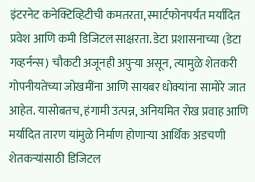इंटरनेट कनेक्टिव्हिटीची कमतरता, स्मार्टफोनपर्यंत मर्यादित प्रवेश आणि कमी डिजिटल साक्षरता. डेटा प्रशासनाच्या (डेटा गव्हर्नन्स) चौकटी अजूनही अपुऱ्या असून, त्यामुळे शेतकरी गोपनीयतेच्या जोखमींना आणि सायबर धोक्यांना सामोरे जात आहेत. यासोबतच, हंगामी उत्पन्न, अनियमित रोख प्रवाह आणि मर्यादित तारण यांमुळे निर्माण होणाऱ्या आर्थिक अडचणी शेतकऱ्यांसाठी डिजिटल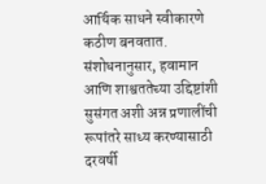आर्थिक साधने स्वीकारणे कठीण बनवतात. संशोधनानुसार, हवामान आणि शाश्वततेच्या उद्दिष्टांशी सुसंगत अशी अन्न प्रणालींची रूपांतरे साध्य करण्यासाठी दरवर्षी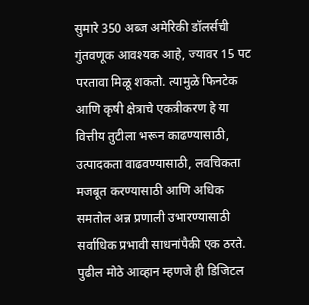सुमारे 350 अब्ज अमेरिकी डॉलर्सची गुंतवणूक आवश्यक आहे, ज्यावर 15 पट परतावा मिळू शकतो. त्यामुळे फिनटेक आणि कृषी क्षेत्राचे एकत्रीकरण हे या वित्तीय तुटीला भरून काढण्यासाठी, उत्पादकता वाढवण्यासाठी, लवचिकता मजबूत करण्यासाठी आणि अधिक समतोल अन्न प्रणाली उभारण्यासाठी सर्वाधिक प्रभावी साधनांपैकी एक ठरते. पुढील मोठे आव्हान म्हणजे ही डिजिटल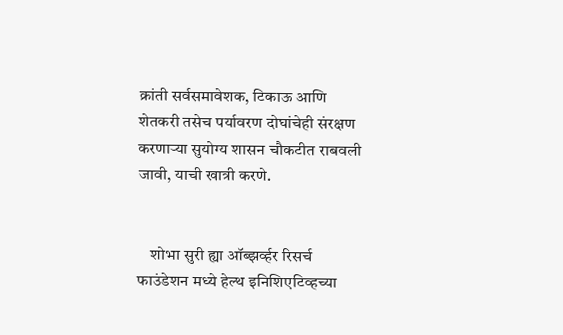क्रांती सर्वसमावेशक, टिकाऊ आणि शेतकरी तसेच पर्यावरण दोघांचेही संरक्षण करणाऱ्या सुयोग्य शासन चौकटीत राबवली जावी, याची खात्री करणे.


    शोभा सुरी ह्या ऑब्झर्व्हर रिसर्च फाउंडेशन मध्ये हेल्थ इनिशिएटिव्हच्या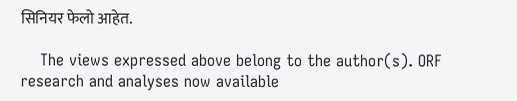सिनियर फेलो आहेत.

    The views expressed above belong to the author(s). ORF research and analyses now available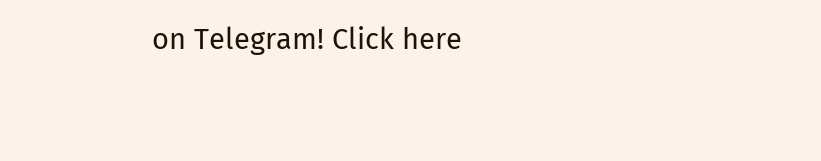on Telegram! Click here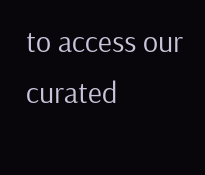to access our curated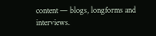content — blogs, longforms and interviews.